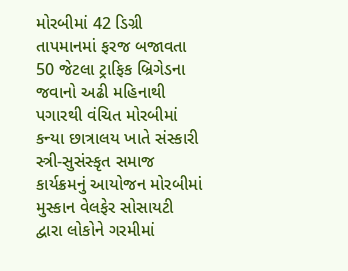મોરબીમાં 42 ડિગ્રી તાપમાનમાં ફરજ બજાવતા 50 જેટલા ટ્રાફિક બ્રિગેડના જવાનો અઢી મહિનાથી પગારથી વંચિત મોરબીમાં કન્યા છાત્રાલય ખાતે સંસ્કારી સ્ત્રી-સુસંસ્કૃત સમાજ કાર્યક્રમનું આયોજન મોરબીમાં મુસ્કાન વેલફેર સોસાયટી દ્વારા લોકોને ગરમીમાં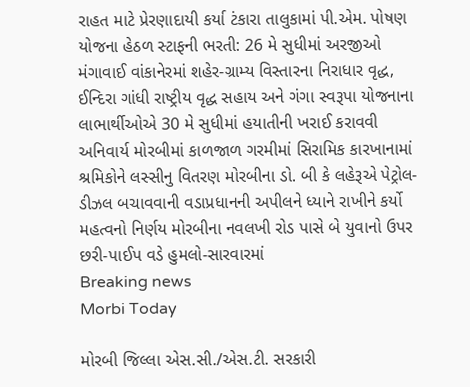રાહત માટે પ્રેરણાદાયી કર્યા ટંકારા તાલુકામાં પી.એમ. પોષણ યોજના હેઠળ સ્ટાફની ભરતી: 26 મે સુધીમાં અરજીઓ મંગાવાઈ વાંકાનેરમાં શહેર-ગ્રામ્ય વિસ્તારના નિરાધાર વૃદ્ધ, ઈન્દિરા ગાંધી રાષ્ટ્રીય વૃદ્ધ સહાય અને ગંગા સ્વરૂપા યોજનાના લાભાર્થીઓએ 30 મે સુધીમાં હયાતીની ખરાઈ કરાવવી અનિવાર્ય મોરબીમાં કાળજાળ ગરમીમાં સિરામિક કારખાનામાં શ્રમિકોને લસ્સીનુ વિતરણ મોરબીના ડો. બી કે લહેરૂએ પેટ્રોલ-ડીઝલ બચાવવાની વડાપ્રધાનની અપીલને ધ્યાને રાખીને કર્યો મહત્વનો નિર્ણય મોરબીના નવલખી રોડ પાસે બે યુવાનો ઉપર છરી-પાઈપ વડે હુમલો-સારવારમાં
Breaking news
Morbi Today

મોરબી જિલ્લા એસ.સી./એસ.ટી. સરકારી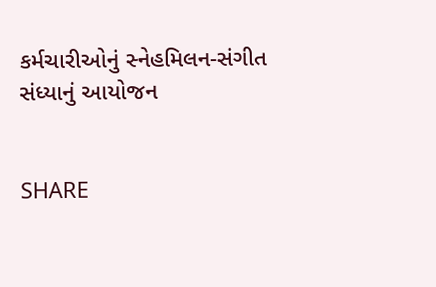કર્મચારીઓનું સ્નેહમિલન-સંગીત સંધ્યાનું આયોજન


SHARE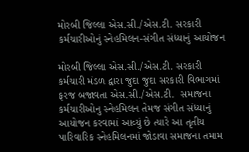મોરબી જિલ્લા એસ.સી./એસ.ટી. સરકારી કર્મચારીઓનું સ્નેહમિલન-સંગીત સંધ્યાનું આયોજન

મોરબી જિલ્લા એસ.સી./એસ.ટી. સરકારી કર્મચારી મંડળ દ્વારા જુદા જુદા સરકારી વિભાગમાં ફરજ બજાવતા એસ.સી./એસ.ટી.  સમાજના કર્મચારીઓનુ સ્નેહમિલન તેમજ સંગીત સંધ્યાનું આયોજન કરવામાં આવ્યું છે ત્યારે આ તૃતીય પારિવારિક સ્નેહમિલનમાં જોડાવા સમાજના તમામ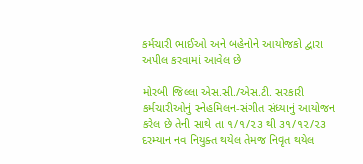કર્મચારી ભાઈઓ અને બહેનોને આયોજકો દ્વારા અપીલ કરવામાં આવેલ છે

મોરબી જિલ્લા એસ.સી./એસ.ટી. સરકારી કર્મચારીઓનું સ્નેહમિલન-સંગીત સંધ્યાનું આયોજન કરેલ છે તેની સાથે તા ૧/૧/૨૩ થી ૩૧/૧૨/૨૩ દરમ્યાન નવ નિયુક્ત થયેલ તેમજ નિવૃત થયેલ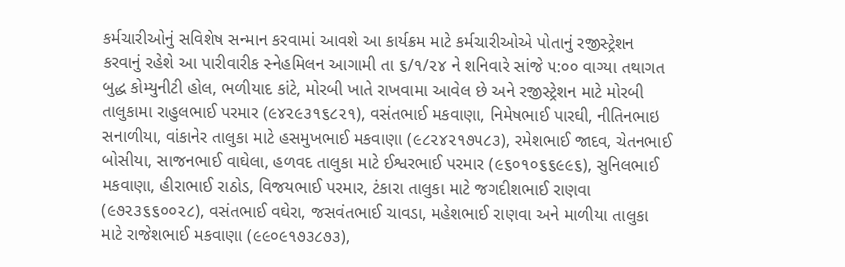કર્મચારીઓનું સવિશેષ સન્માન કરવામાં આવશે આ કાર્યક્રમ માટે કર્મચારીઓએ પોતાનું રજીસ્ટ્રેશન કરવાનું રહેશે આ પારીવારીક સ્નેહમિલન આગામી તા ૬/૧/૨૪ ને શનિવારે સાંજે ૫:૦૦ વાગ્યા તથાગત બુદ્ધ કોમ્યુનીટી હોલ, ભળીયાદ કાંટે, મોરબી ખાતે રાખવામા આવેલ છે અને રજીસ્ટ્રેશન માટે મોરબી તાલુકામા રાહુલભાઈ પરમાર (૯૪૨૯૩૧૬૮૨૧), વસંતભાઈ મકવાણા, નિમેષભાઈ પારઘી, નીતિનભાઇ સનાળીયા, વાંકાનેર તાલુકા માટે હસમુખભાઈ મકવાણા (૯૮૨૪૨૧૭૫૮૩), રમેશભાઈ જાદવ, ચેતનભાઈ બોસીયા, સાજનભાઈ વાઘેલા, હળવદ તાલુકા માટે ઈશ્વરભાઈ પરમાર (૯૬૦૧૦૬૬૯૯૬), સુનિલભાઈ મકવાણા, હીરાભાઈ રાઠોડ, વિજયભાઈ પરમાર, ટંકારા તાલુકા માટે જગદીશભાઈ રાણવા (૯૭૨૩૬૬૦૦૨૮), વસંતભાઈ વઘેરા, જસવંતભાઈ ચાવડા, મહેશભાઈ રાણવા અને માળીયા તાલુકા માટે રાજેશભાઈ મકવાણા (૯૯૦૯૧૭૩૮૭૩),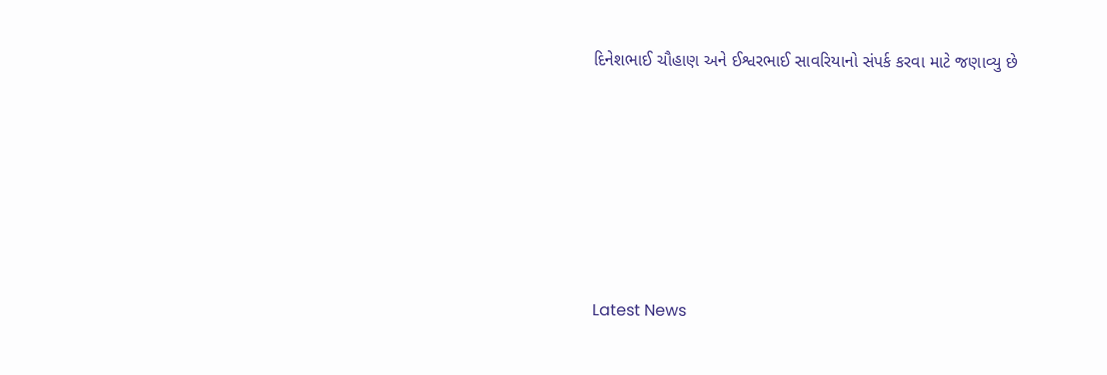દિનેશભાઈ ચૌહાણ અને ઈશ્વરભાઈ સાવરિયાનો સંપર્ક કરવા માટે જણાવ્યુ છે






Latest News